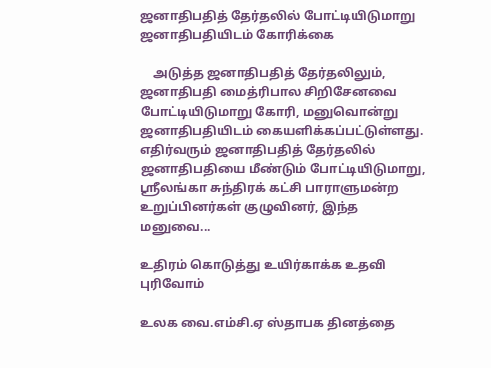ஜனாதிபதித் தேர்தலில் போட்டியிடுமாறு ஜனாதிபதியிடம் கோரிக்கை

    அடுத்த ஜனாதிபதித் தேர்தலிலும், ஜனாதிபதி மைத்ரிபால சிறிசேனவை போட்டியிடுமாறு கோரி, மனுவொன்று ஜனாதிபதியிடம் கையளிக்கப்பட்டுள்ளது. எதிர்வரும் ஜனாதிபதித் தேர்தலில் ஜனாதிபதியை மீண்டும் போட்டியிடுமாறு, ஸ்ரீலங்கா சுந்திரக் கட்சி பாராளுமன்ற உறுப்பினர்கள் குழுவினர், இந்த மனுவை...

உதிரம் கொடுத்து உயிர்காக்க உதவி புரிவோம்

உலக வை.எம்சி.ஏ ஸ்தாபக தினத்தை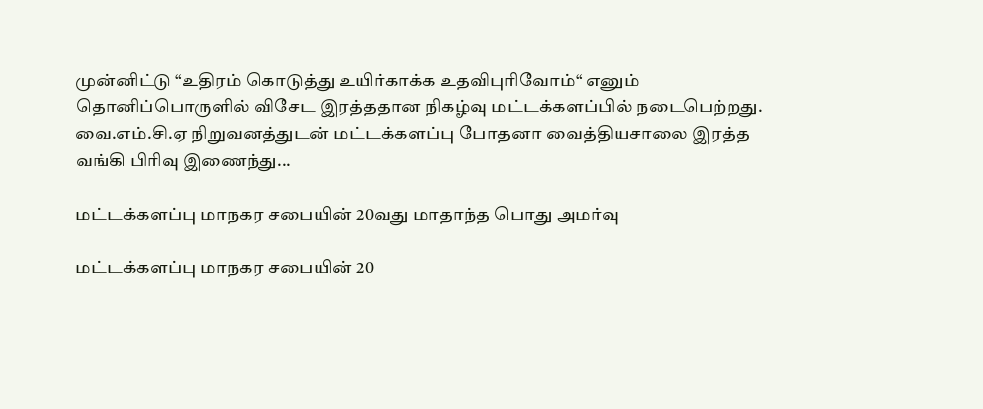முன்னிட்டு “உதிரம் கொடுத்து உயிர்காக்க உதவிபுரிவோம்“ எனும் தொனிப்பொருளில் விசேட இரத்ததான நிகழ்வு மட்டக்களப்பில் நடைபெற்றது. வை.எம்.சி.ஏ நிறுவனத்துடன் மட்டக்களப்பு போதனா வைத்தியசாலை இரத்த வங்கி பிரிவு இணைந்து...

மட்டக்களப்பு மாநகர சபையின் 20வது மாதாந்த பொது அமர்வு

மட்டக்களப்பு மாநகர சபையின் 20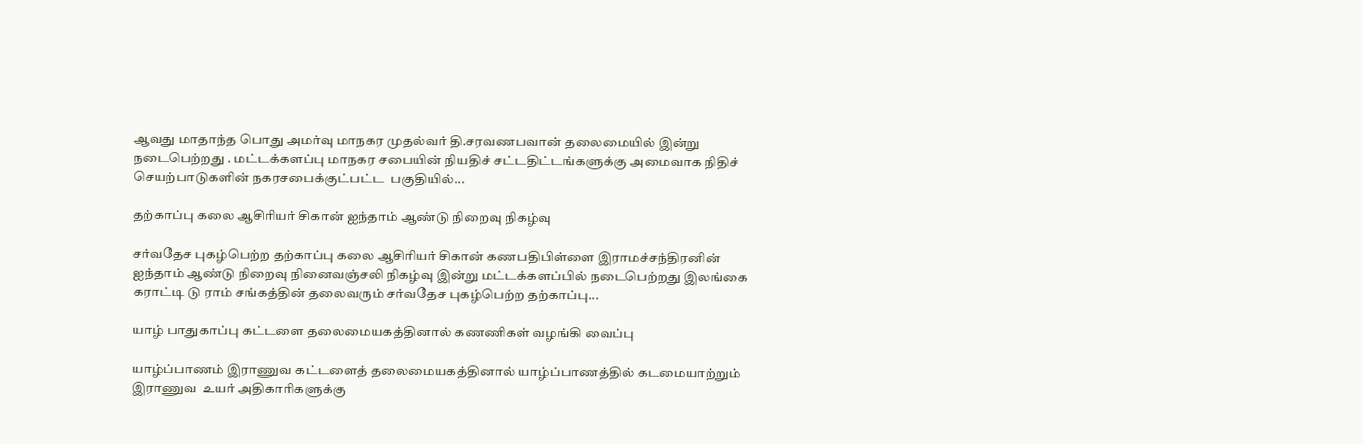ஆவது மாதாந்த பொது அமர்வு மாநகர முதல்வர் தி.சரவணபவான் தலைமையில் இன்று நடைபெற்றது . மட்டக்களப்பு மாநகர சபையின் நியதிச் சட்டதிட்டங்களுக்கு அமைவாக நிதிச் செயற்பாடுகளின் நகரசபைக்குட்பட்ட  பகுதியில்...

தற்காப்பு கலை ஆசிரியர் சிகான் ஐந்தாம் ஆண்டு நிறைவு நிகழ்வு

சர்வதேச புகழ்பெற்ற தற்காப்பு கலை ஆசிரியர் சிகான் கணபதிபிள்ளை இராமச்சந்திரனின் ஐந்தாம் ஆண்டு நிறைவு நினைவஞ்சலி நிகழ்வு இன்று மட்டக்களப்பில் நடைபெற்றது இலங்கை கராட்டி டு ராம் சங்கத்தின் தலைவரும் சர்வதேச புகழ்பெற்ற தற்காப்பு...

யாழ் பாதுகாப்பு கட்டளை தலைமையகத்தினால் கணணிகள் வழங்கி வைப்பு

யாழ்ப்பாணம் இராணுவ கட்டளைத் தலைமையகத்தினால் யாழ்ப்பாணத்தில் கடமையாற்றும் இராணுவ  உயர் அதிகாரிகளுக்கு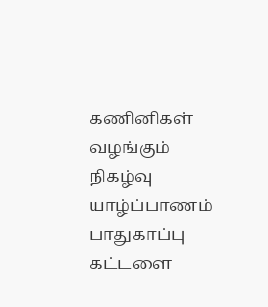கணினிகள் வழங்கும் நிகழ்வு யாழ்ப்பாணம் பாதுகாப்பு கட்டளை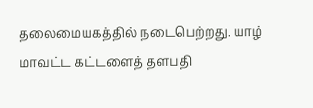தலைமையகத்தில் நடைபெற்றது. யாழ் மாவட்ட கட்டளைத் தளபதி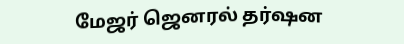மேஜர் ஜெனரல் தர்ஷன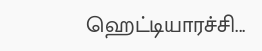ஹெட்டியாரச்சி...